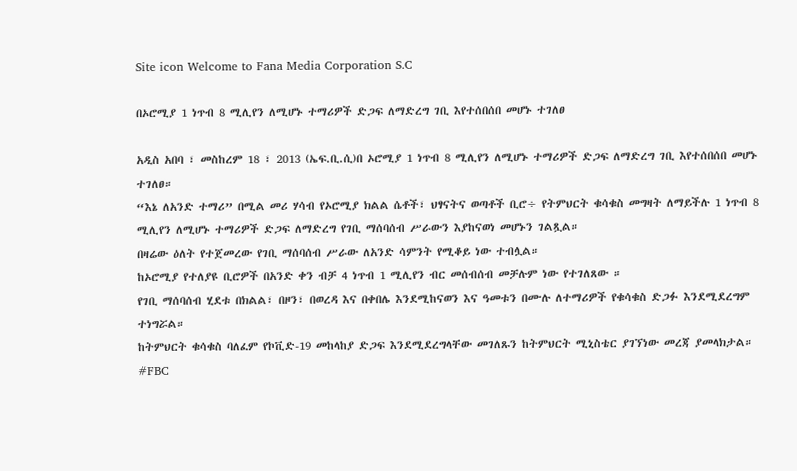Site icon Welcome to Fana Media Corporation S.C

በኦሮሚያ 1 ነጥብ 8 ሚሊየን ለሚሆኑ ተማሪዎች ድጋፍ ለማድረግ ገቢ እየተሰበሰበ መሆኑ ተገለፀ

አዲስ አበባ ፣ መስከረም 18 ፣ 2013 (ኤፍ.ቢ.ሲ)በ ኦሮሚያ 1 ነጥብ 8 ሚሊየን ለሚሆኑ ተማሪዎች ድጋፍ ለማድረግ ገቢ እየተሰበሰበ መሆኑ ተገለፀ።
“እኔ ለአንድ ተማሪ” በሚል መሪ ሃሳብ የኦሮሚያ ክልል ሴቶች፣ ህፃናትና ወጣቶች ቢሮ÷ የትምህርት ቁሳቁስ መግዛት ለማይችሉ 1 ነጥብ 8 ሚሊየን ለሚሆኑ ተማሪዎች ድጋፍ ለማድረግ የገቢ ማሰባሰብ ሥራውን እያከናወነ መሆኑን ገልጿል።
በዛሬው ዕለት የተጀመረው የገቢ ማሰባሰብ ሥራው ለአንድ ሳምንት የሚቆይ ነው ተብሏል።
ከኦሮሚያ የተለያዩ ቢሮዎች በአንድ ቀን ብቻ 4 ነጥብ 1 ሚሊየን ብር መሰብሰብ መቻሉም ነው የተገለጸው ።
የገቢ ማሰባሰብ ሂደቱ በክልል፣ በዞን፣ በወረዳ እና በቀበሌ እንደሚከናወን እና ዓመቱን በሙሉ ለተማሪዎች የቁሳቁስ ድጋፉ እንደሚደረግም ተነግሯል።
ከትምህርት ቁሳቁስ ባለፈም የኮቪድ-19 መከላከያ ድጋፍ እንደሚደረግላቸው መገለጹን ከትምህርት ሚኒስቴር ያገኘነው መረጃ ያመላክታል።
#FBC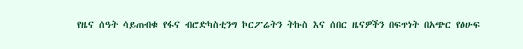የዜና ሰዓት ሳይጠብቁ የፋና ብሮድካስቲንግ ኮርፖሬትን ትኩስ እና ሰበር ዜናዎችን በፍጥነት በአጭር የፅሁፍ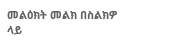መልዕክት መልክ በስልክዎ ላይ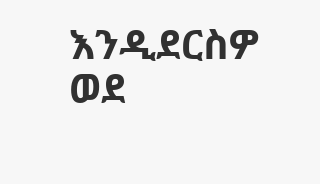እንዲደርስዎ ወደ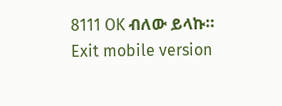8111 OK ብለው ይላኩ።
Exit mobile version